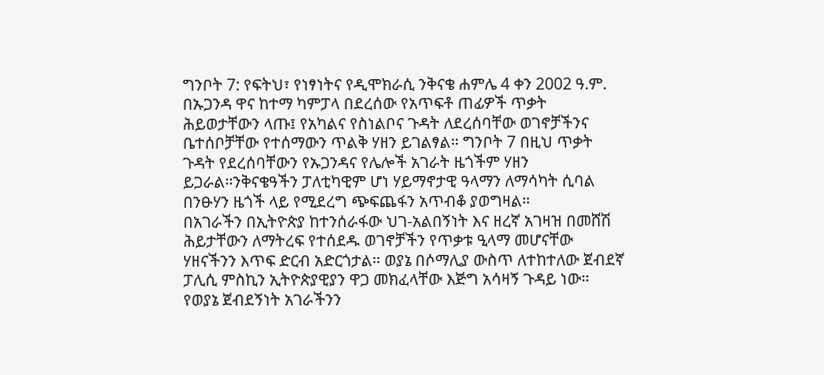ግንቦት 7: የፍትህ፣ የነፃነትና የዲሞክራሲ ንቅናቄ ሐምሌ 4 ቀን 2002 ዓ.ም. በኡጋንዳ ዋና ከተማ ካምፓላ በደረሰው የአጥፍቶ ጠፊዎች ጥቃት ሕይወታቸውን ላጡ፤ የአካልና የስነልቦና ጉዳት ለደረሰባቸው ወገኖቻችንና ቤተሰቦቻቸው የተሰማውን ጥልቅ ሃዘን ይገልፃል። ግንቦት 7 በዚህ ጥቃት ጉዳት የደረሰባቸውን የኡጋንዳና የሌሎች አገራት ዜጎችም ሃዘን ይጋራል።ንቅናቄዓችን ፓለቲካዊም ሆነ ሃይማኖታዊ ዓላማን ለማሳካት ሲባል በንፁሃን ዜጎች ላይ የሚደረግ ጭፍጨፋን አጥብቆ ያወግዛል።
በአገራችን በኢትዮጵያ ከተንሰራፋው ህገ-አልበኝነት እና ዘረኛ አገዛዝ በመሸሽ ሕይታቸውን ለማትረፍ የተሰደዱ ወገኖቻችን የጥቃቱ ዒላማ መሆናቸው ሃዘናችንን እጥፍ ድርብ አድርጎታል። ወያኔ በሶማሊያ ውስጥ ለተከተለው ጀብደኛ ፓሊሲ ምስኪን ኢትዮጵያዊያን ዋጋ መክፈላቸው እጅግ አሳዛኝ ጉዳይ ነው። የወያኔ ጀብደኝነት አገራችንን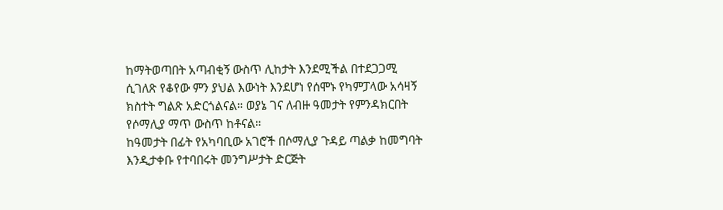ከማትወጣበት አጣብቂኝ ውስጥ ሊከታት እንደሚችል በተደጋጋሚ ሲገለጽ የቆየው ምን ያህል እውነት እንደሆነ የሰሞኑ የካምፓላው አሳዛኝ ክስተት ግልጽ አድርጎልናል። ወያኔ ገና ለብዙ ዓመታት የምንዳክርበት የሶማሊያ ማጥ ውስጥ ከቶናል።
ከዓመታት በፊት የአካባቢው አገሮች በሶማሊያ ጉዳይ ጣልቃ ከመግባት እንዲታቀቡ የተባበሩት መንግሥታት ድርጅት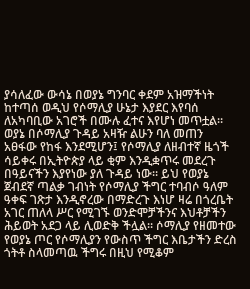ያሳለፈው ውሳኔ በወያኔ ግንባር ቀደም አዝማችነት ከተጣሰ ወዲህ የሶማሊያ ሁኔታ እያደር እየባሰ ለአካባቢው አገሮች በሙሉ ፈተና እየሆነ መጥቷል። ወያኔ በሶማሊያ ጉዳይ አዛዥ ልሁን ባለ መጠን አፀፋው የከፋ እንደሚሆን፤ የሶማሊያ ለዘብተኛ ዜጎች ሳይቀሩ በኢትዮጵያ ላይ ቂም እንዲቋጥሩ መደረጉ በዓይናችን እያየነው ያለ ጉዳይ ነው። ይህ የወያኔ ጀብደኛ ጣልቃ ገብነት የሶማሊያ ችግር ተባብሶ ዓለም ዓቀፍ ገጽታ እንዲኖረው በማድረጉ እነሆ ዛሬ በጎረቤት አገር ጠለላ ሥር የሚገኙ ወንድሞቻችንና እህቶቻችን ሕይወት አደጋ ላይ ሊወድቅ ችሏል። ሶማሊያ የዘመተው የወያኔ ጦር የሶማሊያን የውስጥ ችግር እቤታችን ድረስ ጎትቶ ስላመጣዉ ችግሩ በዚህ የሚቆም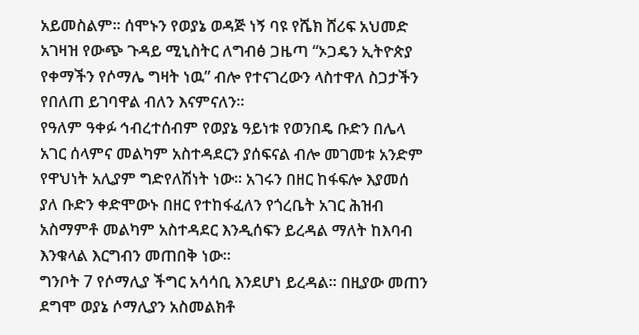አይመስልም። ሰሞኑን የወያኔ ወዳጅ ነኝ ባዩ የሼክ ሸሪፍ አህመድ አገዛዝ የውጭ ጉዳይ ሚኒስትር ለግብፅ ጋዜጣ “ኦጋዴን ኢትዮጵያ የቀማችን የሶማሌ ግዛት ነዉ” ብሎ የተናገረውን ላስተዋለ ስጋታችን የበለጠ ይገባዋል ብለን እናምናለን።
የዓለም ዓቀፉ ኅብረተሰብም የወያኔ ዓይነቱ የወንበዴ ቡድን በሌላ አገር ሰላምና መልካም አስተዳደርን ያሰፍናል ብሎ መገመቱ አንድም የዋህነት አሊያም ግድየለሽነት ነው። አገሩን በዘር ከፋፍሎ እያመሰ ያለ ቡድን ቀድሞውኑ በዘር የተከፋፈለን የጎረቤት አገር ሕዝብ አስማምቶ መልካም አስተዳደር እንዲሰፍን ይረዳል ማለት ከእባብ እንቁላል እርግብን መጠበቅ ነው።
ግንቦት 7 የሶማሊያ ችግር አሳሳቢ እንደሆነ ይረዳል። በዚያው መጠን ደግሞ ወያኔ ሶማሊያን አስመልክቶ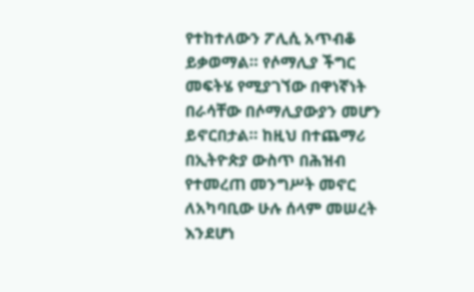የተከተለውን ፖሊሲ አጥብቆ ይቃወማል። የሶማሊያ ችግር መፍትሄ የሚያገኘው በዋነኛነት በራሳቸው በሶማሊያውያን መሆን ይኖርበታል። ከዚህ በተጨማሪ በኢትዮጵያ ውስጥ በሕዝብ የተመረጠ መንግሥት መኖር ለአካባቢው ሁሉ ሰላም መሠረት እንደሆነ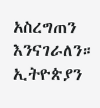አስረግጠን እንናገራለን።
ኢትዮጵያን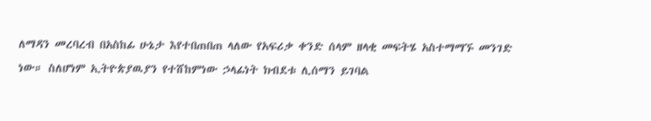ለማዳን መረባረብ በአስከፊ ሁኔታ እየተበጠበጠ ላለው የአፍሪቃ ቀንድ ሰላም ዘላቂ መፍትሄ አስተማማኙ መንገድ ነው። ስለሆነም ኢትዮጵያዉያን የተሸከምነው ኃላፊነት ክብደቱ ሊሰማን ይገባል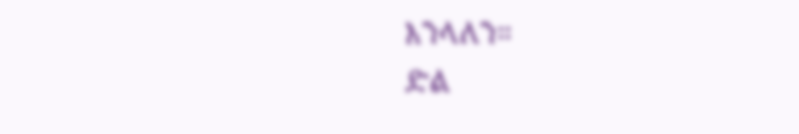እንላለን።
ድል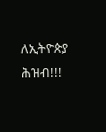ለኢትዮጵያ ሕዝብ!!!